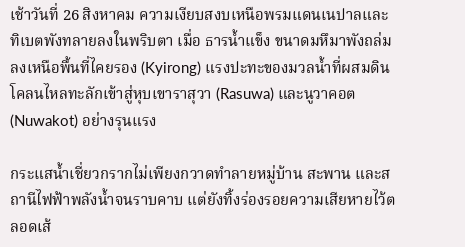เช้าวันที่ 26 สิงหาคม ความเงียบสงบเหนือพรมแดนเนปาลและทิเบตพังทลายลงในพริบตา เมื่อ ธารน้ำแข็ง ขนาดมหึมาพังถล่มลงเหนือพื้นที่ไคยรอง (Kyirong) แรงปะทะของมวลน้ำที่ผสมดินโคลนไหลทะลักเข้าสู่หุบเขาราสุวา (Rasuwa) และนูวาคอต (Nuwakot) อย่างรุนแรง

กระแสน้ำเชี่ยวกรากไม่เพียงกวาดทำลายหมู่บ้าน สะพาน และสถานีไฟฟ้าพลังน้ำจนราบคาบ แต่ยังทิ้งร่องรอยความเสียหายไว้ตลอดเส้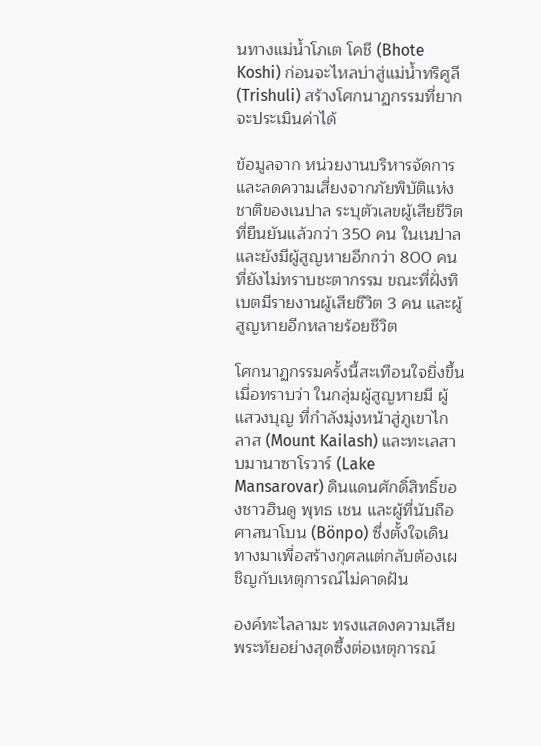นทางแม่น้ำโภเต โคชี (Bhote Koshi) ก่อนจะไหลบ่าสู่แม่น้ำทริศูลี (Trishuli) สร้างโศกนาฏกรรมที่ยากจะประเมินค่าได้

ข้อมูลจาก หน่วยงานบริหารจัดการและลดความเสี่ยงจากภัยพิบัติแห่งชาติของเนปาล ระบุตัวเลขผู้เสียชีวิตที่ยืนยันแล้วกว่า 350 คน ในเนปาล และยังมีผู้สูญหายอีกกว่า 800 คน ที่ยังไม่ทราบชะตากรรม ขณะที่ฝั่งทิเบตมีรายงานผู้เสียชีวิต 3 คน และผู้สูญหายอีกหลายร้อยชีวิต

โศกนาฏกรรมครั้งนี้สะเทือนใจยิ่งขึ้นเมื่อทราบว่า ในกลุ่มผู้สูญหายมี ผู้แสวงบุญ ที่กำลังมุ่งหน้าสู่ภูเขาไกลาส (Mount Kailash) และทะเลสาบมานาซาโรวาร์ (Lake Mansarovar) ดินแดนศักดิ์สิทธิ์ของชาวฮินดู พุทธ เชน และผู้ที่นับถือศาสนาโบน (Bönpo) ซึ่งตั้งใจเดินทางมาเพื่อสร้างกุศลแต่กลับต้องเผชิญกับเหตุการณ์ไม่คาดฝัน

องค์ทะไลลามะ ทรงแสดงความเสียพระทัยอย่างสุดซึ้งต่อเหตุการณ์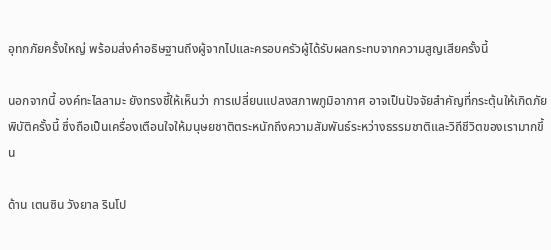อุทกภัยครั้งใหญ่ พร้อมส่งคำอธิษฐานถึงผู้จากไปและครอบครัวผู้ได้รับผลกระทบจากความสูญเสียครั้งนี้

นอกจากนี้ องค์ทะไลลามะ ยังทรงชี้ให้เห็นว่า การเปลี่ยนแปลงสภาพภูมิอากาศ อาจเป็นปัจจัยสำคัญที่กระตุ้นให้เกิดภัยพิบัติครั้งนี้ ซึ่งถือเป็นเครื่องเตือนใจให้มนุษยชาติตระหนักถึงความสัมพันธ์ระหว่างธรรมชาติและวิถีชีวิตของเรามากขึ้น

ด้าน เตนซิน วังยาล รินโป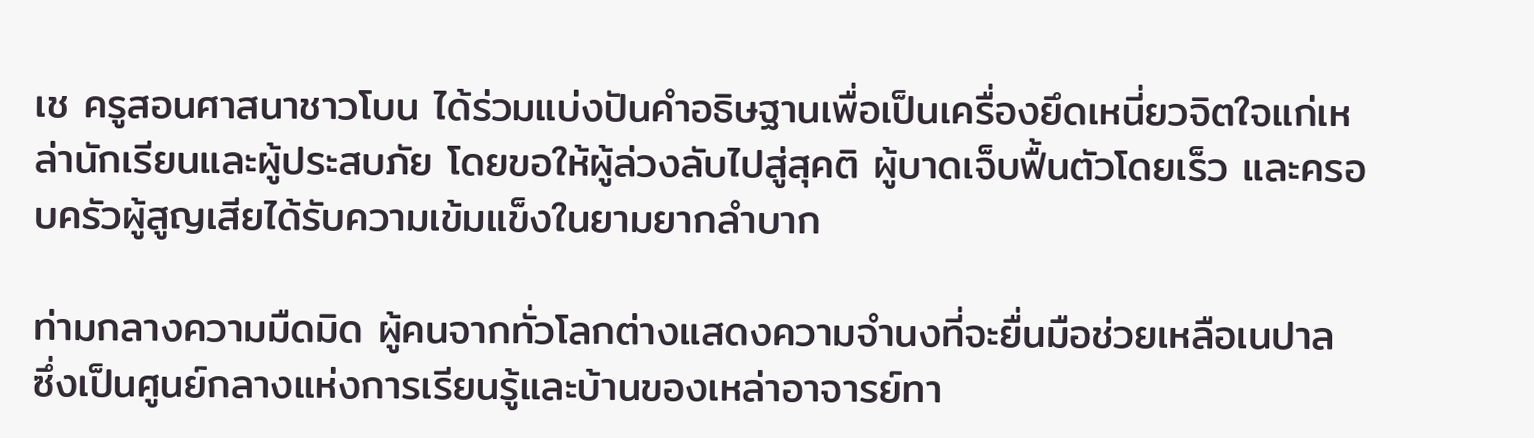เช ครูสอนศาสนาชาวโบน ได้ร่วมแบ่งปันคำอธิษฐานเพื่อเป็นเครื่องยึดเหนี่ยวจิตใจแก่เหล่านักเรียนและผู้ประสบภัย โดยขอให้ผู้ล่วงลับไปสู่สุคติ ผู้บาดเจ็บฟื้นตัวโดยเร็ว และครอบครัวผู้สูญเสียได้รับความเข้มแข็งในยามยากลำบาก

ท่ามกลางความมืดมิด ผู้คนจากทั่วโลกต่างแสดงความจำนงที่จะยื่นมือช่วยเหลือเนปาล ซึ่งเป็นศูนย์กลางแห่งการเรียนรู้และบ้านของเหล่าอาจารย์ทา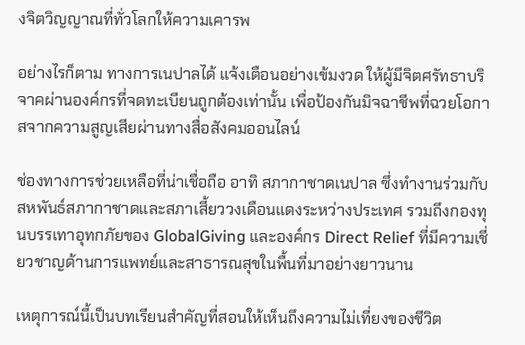งจิตวิญญาณที่ทั่วโลกให้ความเคารพ

อย่างไรก็ตาม ทางการเนปาลได้ แจ้งเตือนอย่างเข้มงวด ให้ผู้มีจิตศรัทธาบริจาคผ่านองค์กรที่จดทะเบียนถูกต้องเท่านั้น เพื่อป้องกันมิจฉาชีพที่ฉวยโอกาสจากความสูญเสียผ่านทางสื่อสังคมออนไลน์

ช่องทางการช่วยเหลือที่น่าเชื่อถือ อาทิ สภากาชาดเนปาล ซึ่งทำงานร่วมกับสหพันธ์สภากาชาดและสภาเสี้ยววงเดือนแดงระหว่างประเทศ รวมถึงกองทุนบรรเทาอุทกภัยของ GlobalGiving และองค์กร Direct Relief ที่มีความเชี่ยวชาญด้านการแพทย์และสาธารณสุขในพื้นที่มาอย่างยาวนาน

เหตุการณ์นี้เป็นบทเรียนสำคัญที่สอนให้เห็นถึงความไม่เที่ยงของชีวิต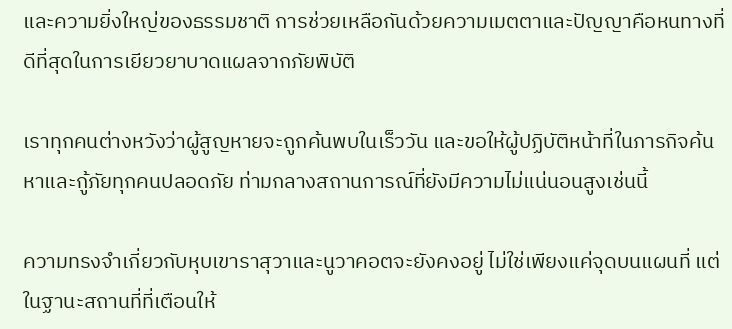และความยิ่งใหญ่ของธรรมชาติ การช่วยเหลือกันด้วยความเมตตาและปัญญาคือหนทางที่ดีที่สุดในการเยียวยาบาดแผลจากภัยพิบัติ

เราทุกคนต่างหวังว่าผู้สูญหายจะถูกค้นพบในเร็ววัน และขอให้ผู้ปฏิบัติหน้าที่ในภารกิจค้นหาและกู้ภัยทุกคนปลอดภัย ท่ามกลางสถานการณ์ที่ยังมีความไม่แน่นอนสูงเช่นนี้

ความทรงจำเกี่ยวกับหุบเขาราสุวาและนูวาคอตจะยังคงอยู่ ไม่ใช่เพียงแค่จุดบนแผนที่ แต่ในฐานะสถานที่ที่เตือนให้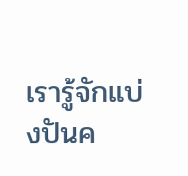เรารู้จักแบ่งปันค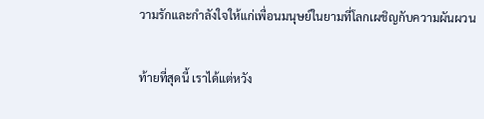วามรักและกำลังใจให้แก่เพื่อนมนุษย์ในยามที่โลกเผชิญกับความผันผวน

ท้ายที่สุดนี้ เราได้แต่หวัง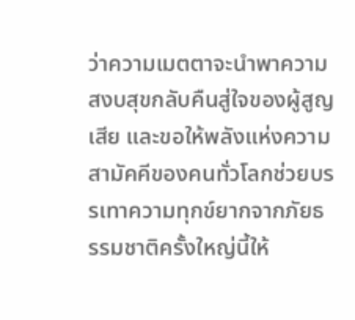ว่าความเมตตาจะนำพาความสงบสุขกลับคืนสู่ใจของผู้สูญเสีย และขอให้พลังแห่งความสามัคคีของคนทั่วโลกช่วยบรรเทาความทุกข์ยากจากภัยธรรมชาติครั้งใหญ่นี้ให้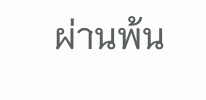ผ่านพ้น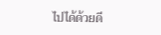ไปได้ด้วยดี